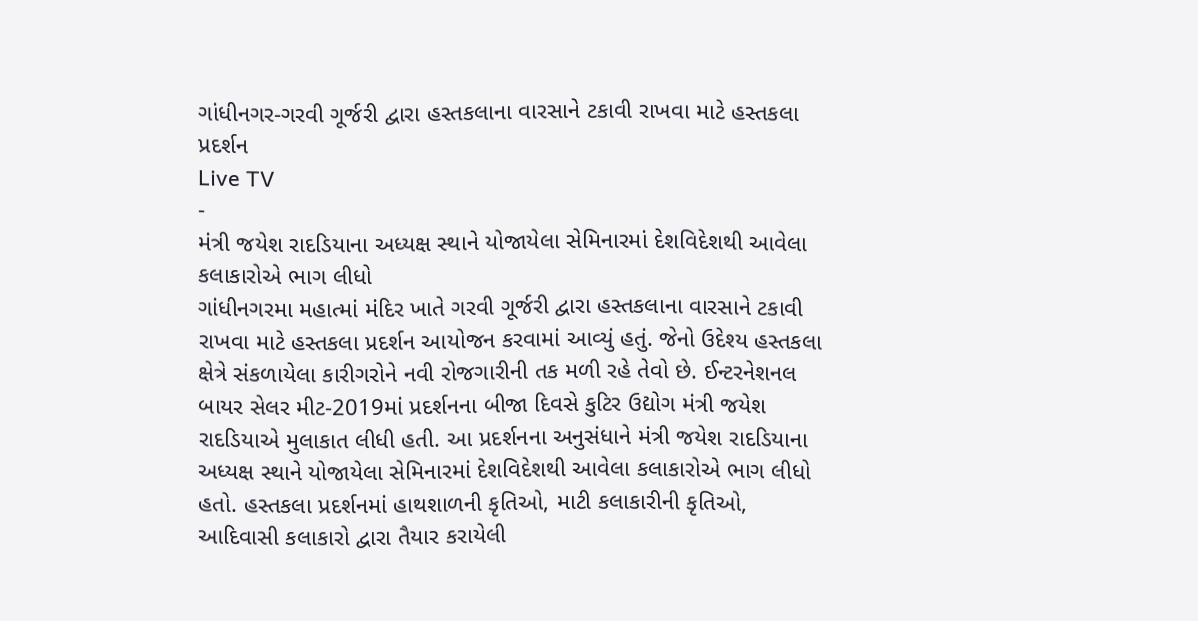ગાંધીનગર-ગરવી ગૂર્જરી દ્વારા હસ્તકલાના વારસાને ટકાવી રાખવા માટે હસ્તકલા પ્રદર્શન
Live TV
-
મંત્રી જયેશ રાદડિયાના અધ્યક્ષ સ્થાને યોજાયેલા સેમિનારમાં દેશવિદેશથી આવેલા કલાકારોએ ભાગ લીધો
ગાંધીનગરમા મહાત્માં મંદિર ખાતે ગરવી ગૂર્જરી દ્વારા હસ્તકલાના વારસાને ટકાવી રાખવા માટે હસ્તકલા પ્રદર્શન આયોજન કરવામાં આવ્યું હતું. જેનો ઉદેશ્ય હસ્તકલા ક્ષેત્રે સંકળાયેલા કારીગરોને નવી રોજગારીની તક મળી રહે તેવો છે. ઈન્ટરનેશનલ બાયર સેલર મીટ-2019માં પ્રદર્શનના બીજા દિવસે કુટિર ઉદ્યોગ મંત્રી જયેશ રાદડિયાએ મુલાકાત લીધી હતી. આ પ્રદર્શનના અનુસંધાને મંત્રી જયેશ રાદડિયાના અધ્યક્ષ સ્થાને યોજાયેલા સેમિનારમાં દેશવિદેશથી આવેલા કલાકારોએ ભાગ લીધો હતો. હસ્તકલા પ્રદર્શનમાં હાથશાળની કૃતિઓ, માટી કલાકારીની કૃતિઓ, આદિવાસી કલાકારો દ્વારા તૈયાર કરાયેલી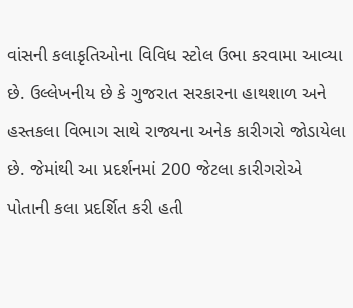વાંસની કલાકૃતિઓના વિવિધ સ્ટોલ ઉભા કરવામા આવ્યા છે. ઉલ્લેખનીય છે કે ગુજરાત સરકારના હાથશાળ અને હસ્તકલા વિભાગ સાથે રાજ્યના અનેક કારીગરો જોડાયેલા છે. જેમાંથી આ પ્રદર્શનમાં 200 જેટલા કારીગરોએ પોતાની કલા પ્રદર્શિત કરી હતી